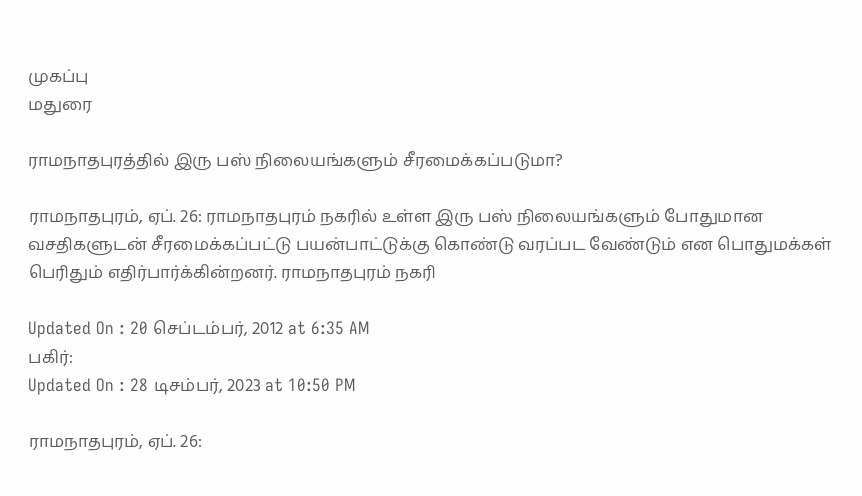முகப்பு
மதுரை

ராமநாதபுரத்தில் இரு பஸ் நிலையங்களும் சீரமைக்கப்படுமா?

ராமநாதபுரம், ஏப். 26: ராமநாதபுரம் நகரில் உள்ள இரு பஸ் நிலையங்களும் போதுமான வசதிகளுடன் சீரமைக்கப்பட்டு பயன்பாட்டுக்கு கொண்டு வரப்பட வேண்டும் என பொதுமக்கள் பெரிதும் எதிர்பார்க்கின்றனர். ராமநாதபுரம் நகரி

Updated On : 20 செப்டம்பர், 2012 at 6:35 AM
பகிர்:
Updated On : 28 டிசம்பர், 2023 at 10:50 PM

ராமநாதபுரம், ஏப். 26: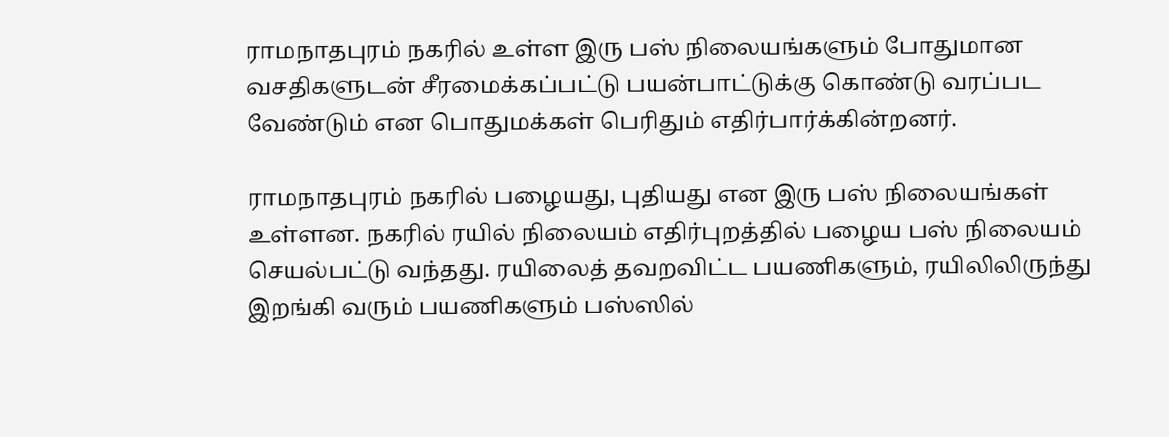ராமநாதபுரம் நகரில் உள்ள இரு பஸ் நிலையங்களும் போதுமான வசதிகளுடன் சீரமைக்கப்பட்டு பயன்பாட்டுக்கு கொண்டு வரப்பட வேண்டும் என பொதுமக்கள் பெரிதும் எதிர்பார்க்கின்றனர்.

ராமநாதபுரம் நகரில் பழையது, புதியது என இரு பஸ் நிலையங்கள் உள்ளன. நகரில் ரயில் நிலையம் எதிர்புறத்தில் பழைய பஸ் நிலையம் செயல்பட்டு வந்தது. ரயிலைத் தவறவிட்ட பயணிகளும், ரயிலிலிருந்து இறங்கி வரும் பயணிகளும் பஸ்ஸில்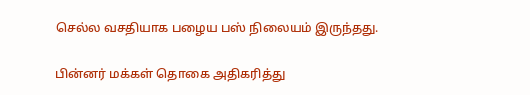செல்ல வசதியாக பழைய பஸ் நிலையம் இருந்தது.

பின்னர் மக்கள் தொகை அதிகரித்து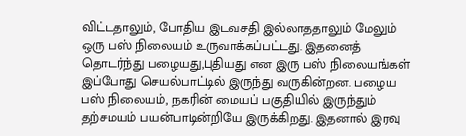விட்டதாலும், போதிய இடவசதி இல்லாததாலும் மேலும் ஒரு பஸ் நிலையம் உருவாக்கப்பட்டது. இதனைத் தொடர்ந்து பழையது,புதியது என இரு பஸ் நிலையங்கள் இப்போது செயல்பாட்டில் இருந்து வருகின்றன. பழைய பஸ் நிலையம், நகரின் மையப் பகுதியில் இருந்தும் தற்சமயம் பயன்பாடின்றியே இருக்கிறது. இதனால் இரவு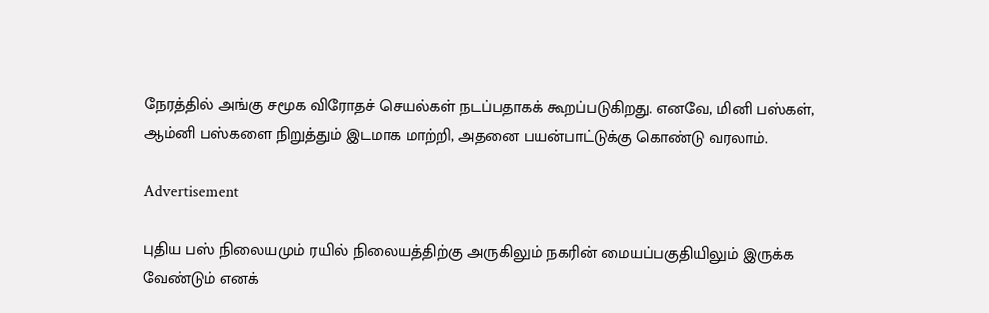நேரத்தில் அங்கு சமூக விரோதச் செயல்கள் நடப்பதாகக் கூறப்படுகிறது. எனவே, மினி பஸ்கள், ஆம்னி பஸ்களை நிறுத்தும் இடமாக மாற்றி, அதனை பயன்பாட்டுக்கு கொண்டு வரலாம்.

Advertisement

புதிய பஸ் நிலையமும் ரயில் நிலையத்திற்கு அருகிலும் நகரின் மையப்பகுதியிலும் இருக்க வேண்டும் எனக்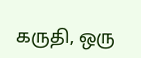கருதி, ஒரு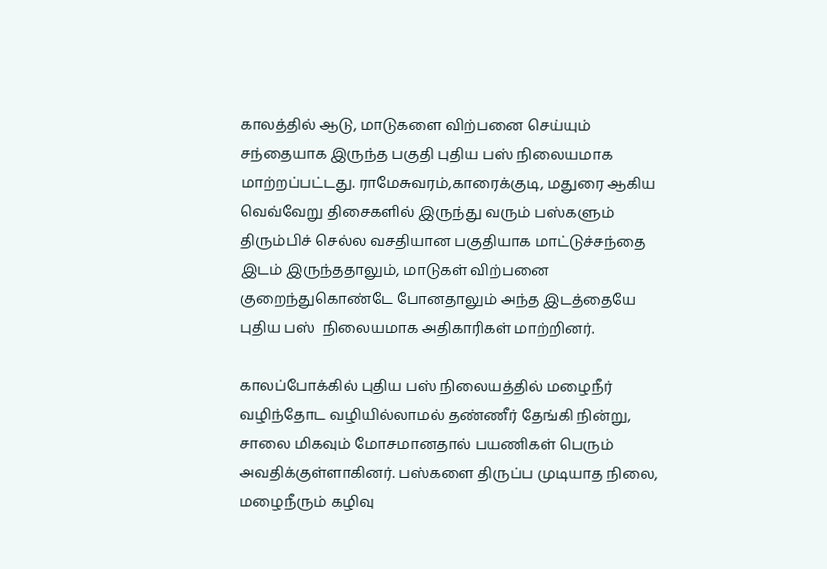காலத்தில் ஆடு, மாடுகளை விற்பனை செய்யும் சந்தையாக இருந்த பகுதி புதிய பஸ் நிலையமாக மாற்றப்பட்டது. ராமேசுவரம்,காரைக்குடி, மதுரை ஆகிய வெவ்வேறு திசைகளில் இருந்து வரும் பஸ்களும் திரும்பிச் செல்ல வசதியான பகுதியாக மாட்டுச்சந்தை இடம் இருந்ததாலும், மாடுகள் விற்பனை குறைந்துகொண்டே போனதாலும் அந்த இடத்தையே புதிய பஸ்  நிலையமாக அதிகாரிகள் மாற்றினர்.

காலப்போக்கில் புதிய பஸ் நிலையத்தில் மழைநீர் வழிந்தோட வழியில்லாமல் தண்ணீர் தேங்கி நின்று, சாலை மிகவும் மோசமானதால் பயணிகள் பெரும் அவதிக்குள்ளாகினர். பஸ்களை திருப்ப முடியாத நிலை, மழைநீரும் கழிவு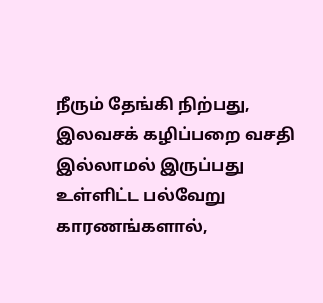நீரும் தேங்கி நிற்பது, இலவசக் கழிப்பறை வசதி இல்லாமல் இருப்பது உள்ளிட்ட பல்வேறு காரணங்களால்,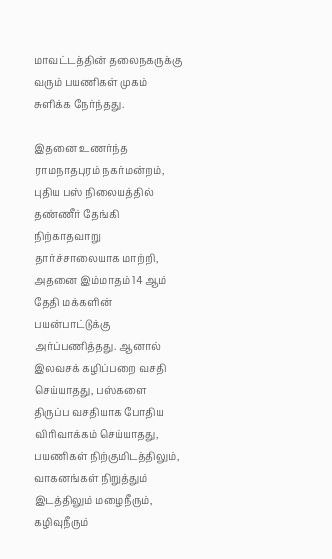மாவட்டத்தின் தலைநகருக்கு வரும் பயணிகள் முகம் சுளிக்க நேர்ந்தது.

இதனை உணர்ந்த ராமநாதபுரம் நகர்மன்றம், புதிய பஸ் நிலையத்தில் தண்ணீர் தேங்கி நிற்காதவாறு தார்ச்சாலையாக மாற்றி, அதனை இம்மாதம் 14 ஆம் தேதி மக்களின் பயன்பாட்டுக்கு அர்ப்பணித்தது. ஆனால் இலவசக் கழிப்பறை வசதி செய்யாதது, பஸ்களை திருப்ப வசதியாக போதிய விரிவாக்கம் செய்யாதது, பயணிகள் நிற்குமிடத்திலும், வாகனங்கள் நிறுத்தும் இடத்திலும் மழைநீரும், கழிவுநீரும்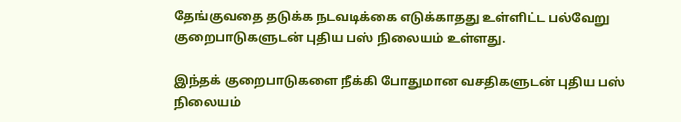தேங்குவதை தடுக்க நடவடிக்கை எடுக்காதது உள்ளிட்ட பல்வேறு குறைபாடுகளுடன் புதிய பஸ் நிலையம் உள்ளது.

இந்தக் குறைபாடுகளை நீக்கி போதுமான வசதிகளுடன் புதிய பஸ் நிலையம்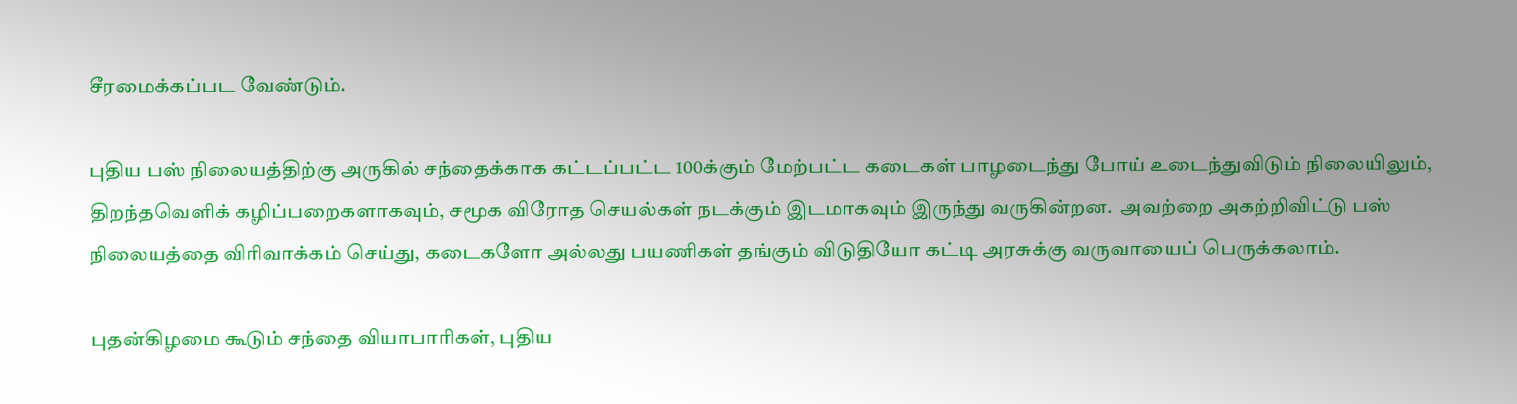சீரமைக்கப்பட வேண்டும்.

புதிய பஸ் நிலையத்திற்கு அருகில் சந்தைக்காக கட்டப்பட்ட 100க்கும் மேற்பட்ட கடைகள் பாழடைந்து போய் உடைந்துவிடும் நிலையிலும், திறந்தவெளிக் கழிப்பறைகளாகவும், சமூக விரோத செயல்கள் நடக்கும் இடமாகவும் இருந்து வருகின்றன.  அவற்றை அகற்றிவிட்டு பஸ் நிலையத்தை விரிவாக்கம் செய்து, கடைகளோ அல்லது பயணிகள் தங்கும் விடுதியோ கட்டி அரசுக்கு வருவாயைப் பெருக்கலாம்.

புதன்கிழமை கூடும் சந்தை வியாபாரிகள், புதிய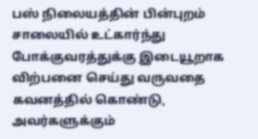பஸ் நிலையத்தின் பின்புறம் சாலையில் உட்கார்ந்து போக்குவரத்துக்கு இடையூறாக விற்பனை செய்து வருவதை கவனத்தில் கொண்டு, அவர்களுக்கும்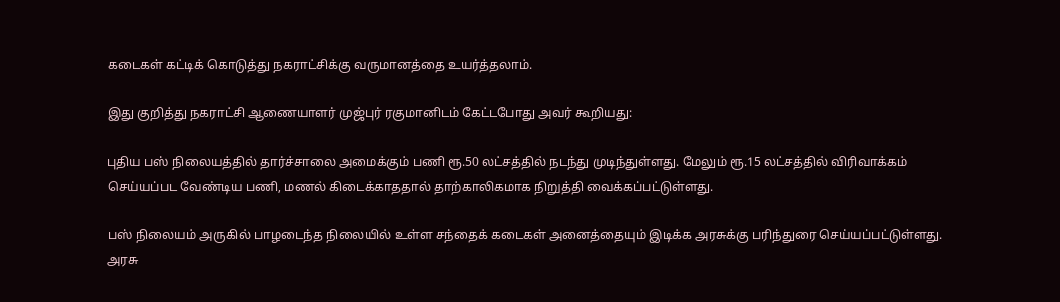கடைகள் கட்டிக் கொடுத்து நகராட்சிக்கு வருமானத்தை உயர்த்தலாம்.

இது குறித்து நகராட்சி ஆணையாளர் முஜ்புர் ரகுமானிடம் கேட்டபோது அவர் கூறியது:

புதிய பஸ் நிலையத்தில் தார்ச்சாலை அமைக்கும் பணி ரூ.50 லட்சத்தில் நடந்து முடிந்துள்ளது. மேலும் ரூ.15 லட்சத்தில் விரிவாக்கம் செய்யப்பட வேண்டிய பணி, மணல் கிடைக்காததால் தாற்காலிகமாக நிறுத்தி வைக்கப்பட்டுள்ளது.

பஸ் நிலையம் அருகில் பாழடைந்த நிலையில் உள்ள சந்தைக் கடைகள் அனைத்தையும் இடிக்க அரசுக்கு பரிந்துரை செய்யப்பட்டுள்ளது. அரசு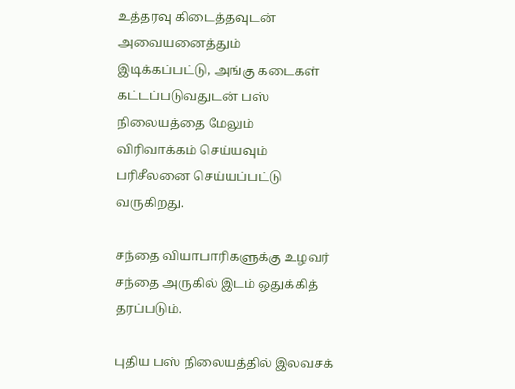உத்தரவு கிடைத்தவுடன் அவையனைத்தும் இடிக்கப்பட்டு, அங்கு கடைகள் கட்டப்படுவதுடன் பஸ் நிலையத்தை மேலும் விரிவாக்கம் செய்யவும் பரிசீலனை செய்யப்பட்டு வருகிறது.

சந்தை வியாபாரிகளுக்கு உழவர் சந்தை அருகில் இடம் ஒதுக்கித் தரப்படும்.

புதிய பஸ் நிலையத்தில் இலவசக்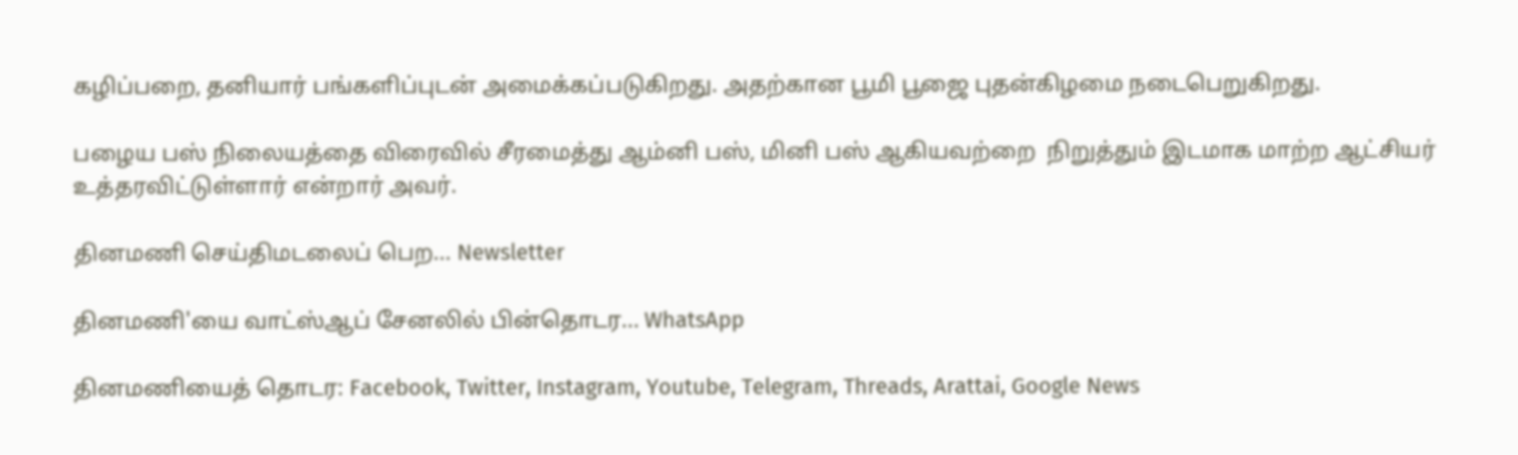கழிப்பறை, தனியார் பங்களிப்புடன் அமைக்கப்படுகிறது. அதற்கான பூமி பூஜை புதன்கிழமை நடைபெறுகிறது.

பழைய பஸ் நிலையத்தை விரைவில் சீரமைத்து ஆம்னி பஸ், மினி பஸ் ஆகியவற்றை  நிறுத்தும் இடமாக மாற்ற ஆட்சியர் உத்தரவிட்டுள்ளார் என்றார் அவர்.

தினமணி செய்திமடலைப் பெற... Newsletter

தினமணி'யை வாட்ஸ்ஆப் சேனலில் பின்தொடர... WhatsApp

தினமணியைத் தொடர: Facebook, Twitter, Instagram, Youtube, Telegram, Threads, Arattai, Google News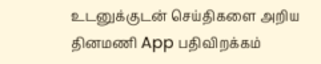உடனுக்குடன் செய்திகளை அறிய தினமணி App பதிவிறக்கம்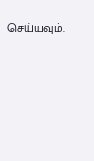செய்யவும்.